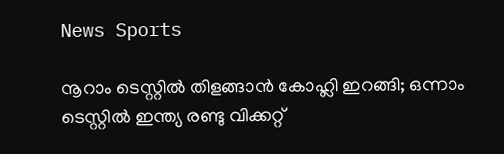News Sports

നൂറാം ടെസ്റ്റിൽ തിളങ്ങാൻ കോഹ്ലി ഇറങ്ങി; ഒന്നാം ടെസ്റ്റിൽ ഇന്ത്യ രണ്ടു വിക്കറ്റ്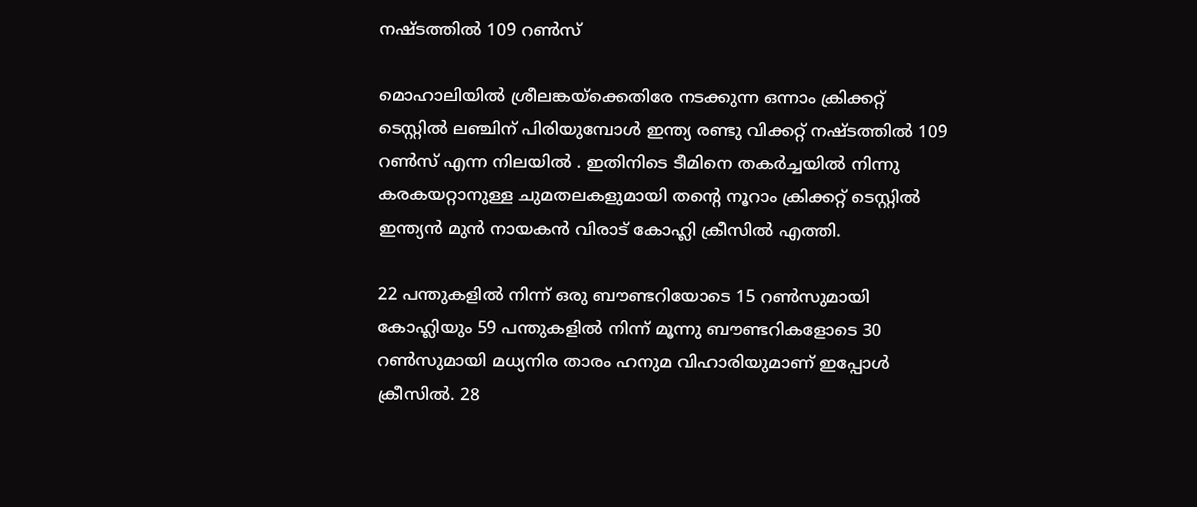നഷ്ടത്തില്‍ 109 റണ്‍സ്

മൊഹാലിയില്‍ ശ്രീലങ്കയ്‌ക്കെതിരേ നടക്കുന്ന ഒന്നാം ക്രിക്കറ്റ് ടെസ്റ്റില്‍ ലഞ്ചിന് പിരിയുമ്പോള്‍ ഇന്ത്യ രണ്ടു വിക്കറ്റ് നഷ്ടത്തില്‍ 109 റണ്‍സ് എന്ന നിലയിൽ . ഇതിനിടെ ടീമിനെ തകര്‍ച്ചയില്‍ നിന്നു കരകയറ്റാനുള്ള ചുമതലകളുമായി തന്റെ നൂറാം ക്രിക്കറ്റ് ടെസ്റ്റില്‍ ഇന്ത്യന്‍ മുന്‍ നായകന്‍ വിരാട് കോഹ്ലി ക്രീസില്‍ എത്തി.

22 പന്തുകളില്‍ നിന്ന് ഒരു ബൗണ്ടറിയോടെ 15 റണ്‍സുമായി കോഹ്ലിയും 59 പന്തുകളില്‍ നിന്ന് മൂന്നു ബൗണ്ടറികളോടെ 30 റണ്‍സുമായി മധ്യനിര താരം ഹനുമ വിഹാരിയുമാണ് ഇപ്പോൾ ക്രീസില്‍. 28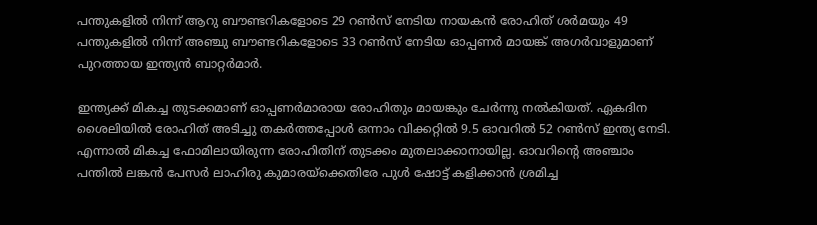പന്തുകളില്‍ നിന്ന് ആറു ബൗണ്ടറികളോടെ 29 റണ്‍സ് നേടിയ നായകന്‍ രോഹിത് ശര്‍മയും 49 പന്തുകളില്‍ നിന്ന് അഞ്ചു ബൗണ്ടറികളോടെ 33 റണ്‍സ് നേടിയ ഓപ്പണര്‍ മായങ്ക് അഗര്‍വാളുമാണ് പുറത്തായ ഇന്ത്യന്‍ ബാറ്റര്‍മാര്‍.

ഇന്ത്യക്ക് മികച്ച തുടക്കമാണ് ഓപ്പണര്‍മാരായ രോഹിതും മായങ്കും ചേര്‍ന്നു നല്‍കിയത്. ഏകദിന ശൈലിയില്‍ രോഹിത് അടിച്ചു തകര്‍ത്തപ്പോള്‍ ഒന്നാം വിക്കറ്റില്‍ 9.5 ഓവറില്‍ 52 റണ്‍സ് ഇന്ത്യ നേടി. എന്നാൽ മികച്ച ഫോമിലായിരുന്ന രോഹിതിന് തുടക്കം മുതലാക്കാനായില്ല. ഓവറിന്റെ അഞ്ചാം പന്തില്‍ ലങ്കന്‍ പേസര്‍ ലാഹിരു കുമാരയ്‌ക്കെതിരേ പുള്‍ ഷോട്ട് കളിക്കാന്‍ ശ്രമിച്ച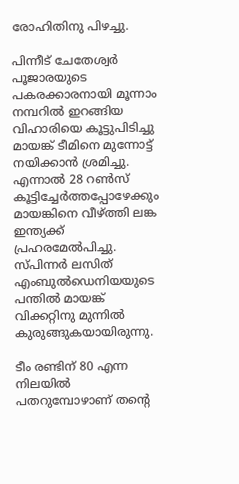രോഹിതിനു പിഴച്ചു.

പിന്നീട് ചേതേശ്വര്‍ പൂജാരയുടെ പകരക്കാരനായി മൂന്നാം നമ്പറില്‍ ഇറങ്ങിയ വിഹാരിയെ കൂട്ടുപിടിച്ചു മായങ്ക് ടീമിനെ മുന്നോട്ട് നയിക്കാന്‍ ശ്രമിച്ചു. എന്നാല്‍ 28 റണ്‍സ് കൂട്ടിച്ചേര്‍ത്തപ്പോഴേക്കും മായങ്കിനെ വീഴ്ത്തി ലങ്ക ഇന്ത്യക്ക് പ്രഹരമേല്‍പിച്ചു. സ്പിന്നര്‍ ലസിത് എംബുല്‍ഡെനിയയുടെ പന്തില്‍ മായങ്ക് വിക്കറ്റിനു മുന്നില്‍ കുരുങ്ങുകയായിരുന്നു.

ടീം രണ്ടിന് 80 എന്ന നിലയില്‍ പതറുമ്പോഴാണ് തന്റെ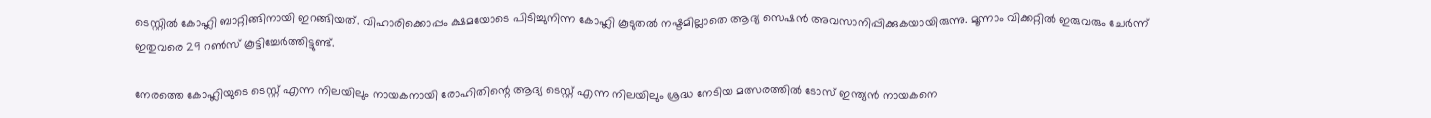ടെസ്റ്റില്‍ കോഹ്ലി ബാറ്റിങ്ങിനായി ഇറങ്ങിയത്. വിഹാരിക്കൊപ്പം ക്ഷമയോടെ പിടിച്ചുനിന്ന കോഹ്ലി കൂടുതല്‍ നഷ്ടമില്ലാതെ ആദ്യ സെഷന്‍ അവസാനിപ്പിക്കുകയായിരുന്നു. മൂന്നാം വിക്കറ്റില്‍ ഇരുവരും ചേര്‍ന്ന് ഇതുവരെ 29 റണ്‍സ് കൂട്ടിച്ചേര്‍ത്തിട്ടുണ്ട്.

നേരത്തെ കോഹ്ലിയുടെ ടെസ്റ്റ് എന്ന നിലയിലും നായകനായി രോഹിതിന്റെ ആദ്യ ടെസ്റ്റ് എന്ന നിലയിലും ശ്രദ്ധ നേടിയ മത്സരത്തില്‍ ടോസ് ഇന്ത്യന്‍ നായകനെ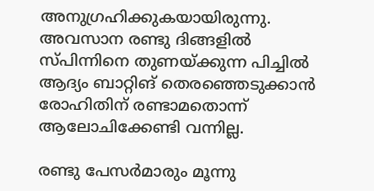അനുഗ്രഹിക്കുകയായിരുന്നു. അവസാന രണ്ടു ദിങ്ങളില്‍ സ്പിന്നിനെ തുണയ്ക്കുന്ന പിച്ചില്‍ ആദ്യം ബാറ്റിങ് തെരഞ്ഞെടുക്കാന്‍ രോഹിതിന് രണ്ടാമതൊന്ന് ആലോചിക്കേണ്ടി വന്നില്ല.

രണ്ടു പേസര്‍മാരും മൂന്നു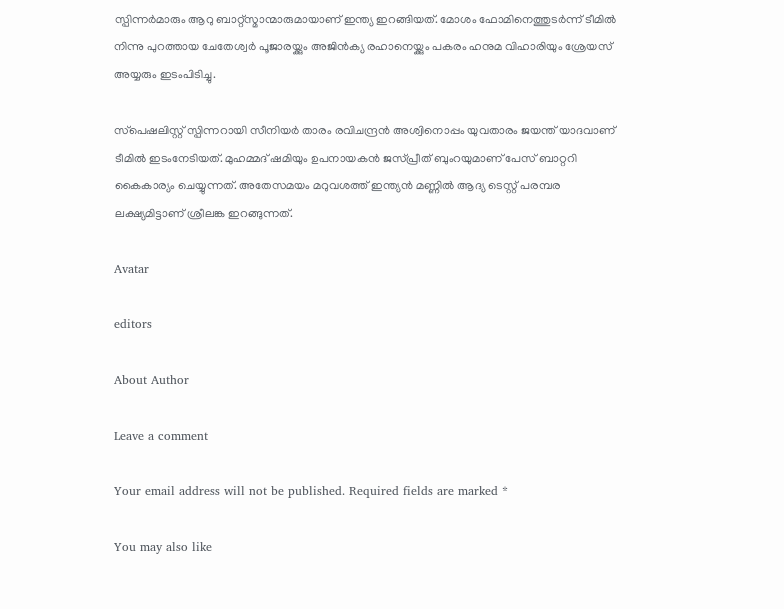സ്പിന്നര്‍മാരും ആറു ബാറ്റ്‌സ്മാന്മാരുമായാണ് ഇന്ത്യ ഇറങ്ങിയത്. മോശം ഫോമിനെത്തുടര്‍ന്ന് ടീമില്‍ നിന്നു പുറത്തായ ചേതേശ്വര്‍ പൂജാരയ്ക്കും അജിന്‍ക്യ രഹാനെയ്ക്കും പകരം ഹനുമ വിഹാരിയും ശ്രേയസ് അയ്യരും ഇടംപിടിച്ചു.

സ്‌പെഷലിസ്റ്റ് സ്പിന്നറായി സീനിയര്‍ താരം രവിചന്ദ്രന്‍ അശ്വിനൊപ്പം യുവതാരം ജയന്ത് യാദവാണ് ടീമില്‍ ഇടംനേടിയത്. മുഹമ്മദ് ഷമിയും ഉപനായകന്‍ ജസ്പ്രീത് ബുംറയുമാണ് പേസ് ബാറ്ററി കൈകാര്യം ചെയ്യുന്നത്. അതേസമയം മറുവശത്ത് ഇന്ത്യന്‍ മണ്ണില്‍ ആദ്യ ടെസ്റ്റ് പരമ്പര ലക്ഷ്യമിട്ടാണ് ശ്രീലങ്ക ഇറങ്ങുന്നത്.

Avatar

editors

About Author

Leave a comment

Your email address will not be published. Required fields are marked *

You may also like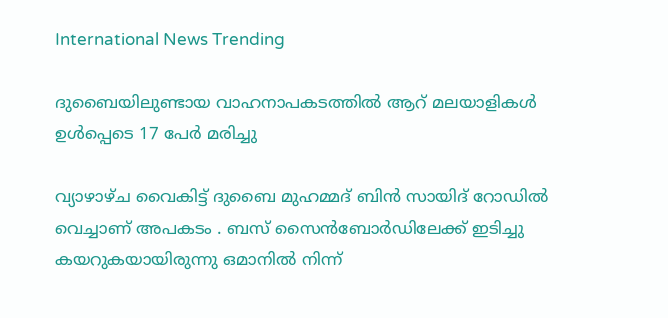International News Trending

ദുബൈയിലുണ്ടായ വാഹനാപകടത്തില്‍ ആറ് മലയാളികള്‍ ഉള്‍പ്പെടെ 17 പേര്‍ മരിച്ചു

വ്യാഴാഴ്ച വൈകിട്ട് ദുബൈ മുഹമ്മദ് ബിൻ സായിദ് റോഡിൽ വെച്ചാണ് അപകടം . ബസ് സൈൻബോർഡിലേക്ക് ഇടിച്ചു കയറുകയായിരുന്നു ഒമാനിൽ നിന്ന്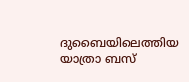ദുബൈയിലെത്തിയ യാത്രാ ബസ്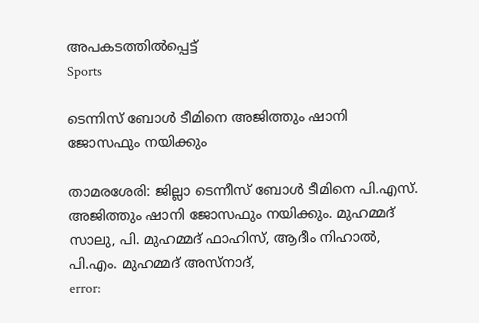അപകടത്തിൽപ്പെട്ട്
Sports

ടെന്നിസ് ബോള്‍ ടീമിനെ അജിത്തും ഷാനി ജോസഫും നയിക്കും

താമരശേരി: ജില്ലാ ടെന്നീസ് ബോള്‍ ടീമിനെ പി.എസ്. അജിത്തും ഷാനി ജോസഫും നയിക്കും. മുഹമ്മദ് സാലു, പി. മുഹമ്മദ് ഫാഹിസ്, ആദീം നിഹാല്‍, പി.എം. മുഹമ്മദ് അസ്നാദ്,
error: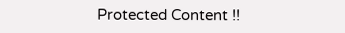Protected Content !!